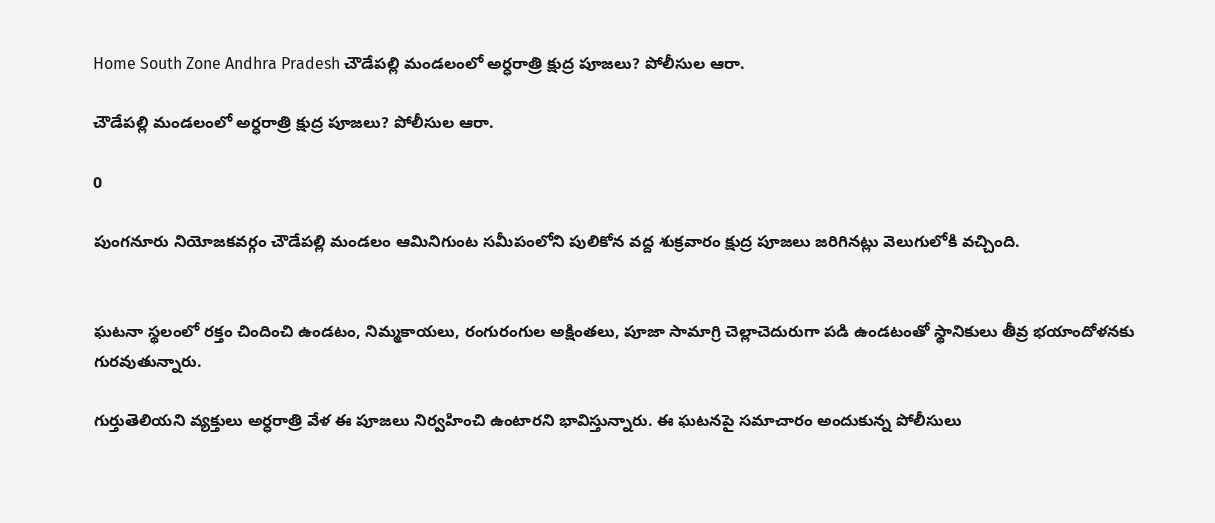Home South Zone Andhra Pradesh చౌడేపల్లి మండలంలో అర్ధరాత్రి క్షుద్ర పూజలు? పోలీసుల ఆరా.

చౌడేపల్లి మండలంలో అర్ధరాత్రి క్షుద్ర పూజలు? పోలీసుల ఆరా.

0

పుంగనూరు నియోజకవర్గం చౌడేపల్లి మండలం ఆమినిగుంట సమీపంలోని పులికోన వద్ద శుక్రవారం క్షుద్ర పూజలు జరిగినట్లు వెలుగులోకి వచ్చింది.


ఘటనా స్థలంలో రక్తం చిందించి ఉండటం, నిమ్మకాయలు, రంగురంగుల అక్షింతలు, పూజా సామాగ్రి చెల్లాచెదురుగా పడి ఉండటంతో స్థానికులు తీవ్ర భయాందోళనకు గురవుతున్నారు.

గుర్తుతెలియని వ్యక్తులు అర్ధరాత్రి వేళ ఈ పూజలు నిర్వహించి ఉంటారని భావిస్తున్నారు. ఈ ఘటనపై సమాచారం అందుకున్న పోలీసులు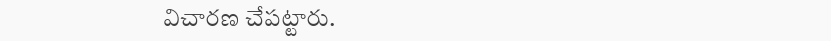విచారణ చేపట్టారు.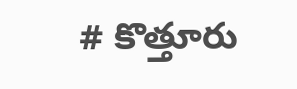# కొత్తూరు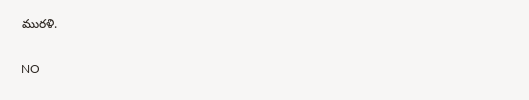మురళి.

NO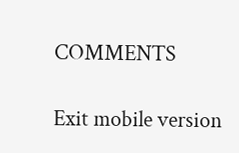COMMENTS

Exit mobile version